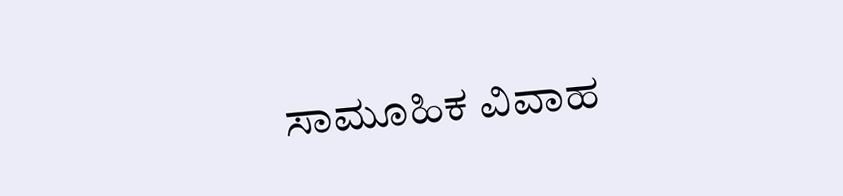ಸಾಮೂಹಿಕ ವಿವಾಹ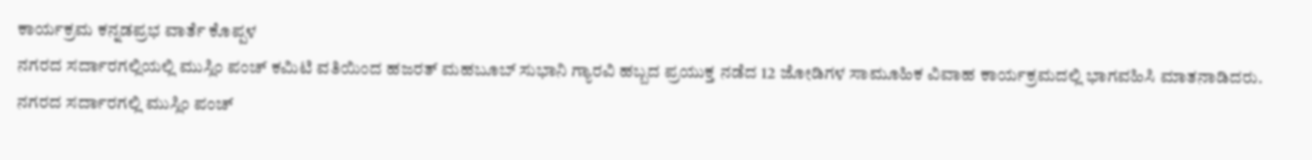ಕಾರ್ಯಕ್ರಮ ಕನ್ನಡಪ್ರಭ ವಾರ್ತೆ ಕೊಪ್ಪಳ
ನಗರದ ಸರ್ದಾರಗಲ್ಲಿಯಲ್ಲಿ ಮುಸ್ಲಿಂ ಪಂಚ್ ಕಮಿಟಿ ವತಿಯಿಂದ ಹಜರತ್ ಮಹಬೂಬ್ ಸುಭಾನಿ ಗ್ಯಾರವಿ ಹಬ್ಬದ ಪ್ರಯುಕ್ತ ನಡೆದ 12 ಜೋಡಿಗಳ ಸಾಮೂಹಿಕ ವಿವಾಹ ಕಾರ್ಯಕ್ರಮದಲ್ಲಿ ಭಾಗವಹಿಸಿ ಮಾತನಾಡಿದರು.
ನಗರದ ಸರ್ದಾರಗಲ್ಲಿ ಮುಸ್ಲಿಂ ಪಂಚ್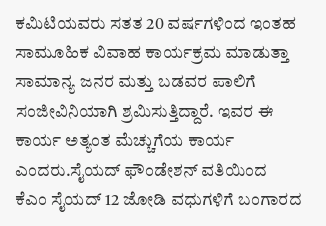ಕಮಿಟಿಯವರು ಸತತ 20 ವರ್ಷಗಳಿಂದ ಇಂತಹ ಸಾಮೂಹಿಕ ವಿವಾಹ ಕಾರ್ಯಕ್ರಮ ಮಾಡುತ್ತಾ ಸಾಮಾನ್ಯ ಜನರ ಮತ್ತು ಬಡವರ ಪಾಲಿಗೆ ಸಂಜೀವಿನಿಯಾಗಿ ಶ್ರಮಿಸುತ್ತಿದ್ದಾರೆ. ಇವರ ಈ ಕಾರ್ಯ ಅತ್ಯಂತ ಮೆಚ್ಚುಗೆಯ ಕಾರ್ಯ ಎಂದರು.ಸೈಯದ್ ಫೌಂಡೇಶನ್ ವತಿಯಿಂದ ಕೆಎಂ ಸೈಯದ್ 12 ಜೋಡಿ ವಧುಗಳಿಗೆ ಬಂಗಾರದ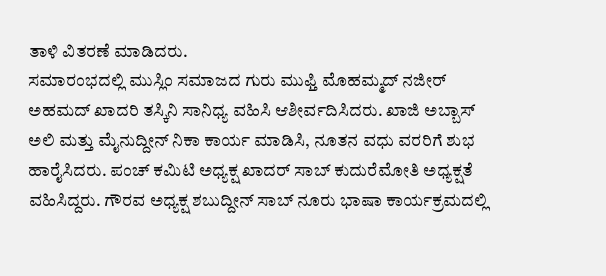ತಾಳಿ ವಿತರಣೆ ಮಾಡಿದರು.
ಸಮಾರಂಭದಲ್ಲಿ ಮುಸ್ಲಿಂ ಸಮಾಜದ ಗುರು ಮುಫ್ತಿ ಮೊಹಮ್ಮದ್ ನಜೀರ್ ಅಹಮದ್ ಖಾದರಿ ತಸ್ಕಿನಿ ಸಾನಿಧ್ಯ ವಹಿಸಿ ಆಶೀರ್ವದಿಸಿದರು. ಖಾಜಿ ಅಬ್ಬಾಸ್ ಅಲಿ ಮತ್ತು ಮೈನುದ್ದೀನ್ ನಿಕಾ ಕಾರ್ಯ ಮಾಡಿಸಿ, ನೂತನ ವಧು ವರರಿಗೆ ಶುಭ ಹಾರೈಸಿದರು. ಪಂಚ್ ಕಮಿಟಿ ಅಧ್ಯಕ್ಷ ಖಾದರ್ ಸಾಬ್ ಕುದುರೆಮೋತಿ ಅಧ್ಯಕ್ಷತೆ ವಹಿಸಿದ್ದರು. ಗೌರವ ಅಧ್ಯಕ್ಷ ಶಬುದ್ದೀನ್ ಸಾಬ್ ನೂರು ಭಾಷಾ ಕಾರ್ಯಕ್ರಮದಲ್ಲಿ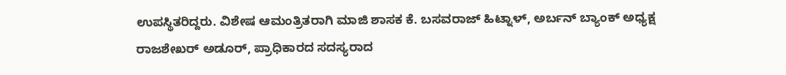ಉಪಸ್ಥಿತರಿದ್ದರು. ವಿಶೇಷ ಆಮಂತ್ರಿತರಾಗಿ ಮಾಜಿ ಶಾಸಕ ಕೆ. ಬಸವರಾಜ್ ಹಿಟ್ನಾಳ್, ಅರ್ಬನ್ ಬ್ಯಾಂಕ್ ಅಧ್ಯಕ್ಷ ರಾಜಶೇಖರ್ ಅಡೂರ್, ಪ್ರಾಧಿಕಾರದ ಸದಸ್ಯರಾದ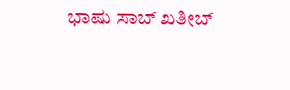ಭಾಷು ಸಾಬ್ ಖತೀಬ್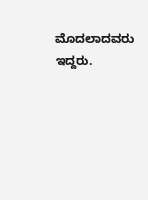ಮೊದಲಾದವರು ಇದ್ದರು.